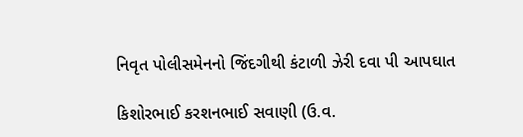નિવૃત પોલીસમેનનો જિંદગીથી કંટાળી ઝેરી દવા પી આપઘાત

કિશોરભાઈ કરશનભાઈ સવાણી (ઉ.વ.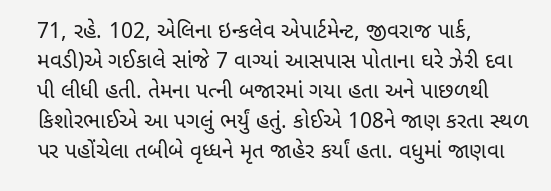71, રહે. 102, એલિના ઇન્કલેવ એપાર્ટમેન્ટ, જીવરાજ પાર્ક, મવડી)એ ગઈકાલે સાંજે 7 વાગ્યાં આસપાસ પોતાના ઘરે ઝેરી દવા પી લીધી હતી. તેમના પત્ની બજારમાં ગયા હતા અને પાછળથી કિશોરભાઈએ આ પગલું ભર્યું હતું. કોઈએ 108ને જાણ કરતા સ્થળ પર પહોંચેલા તબીબે વૃધ્ધને મૃત જાહેર કર્યાં હતા. વધુમાં જાણવા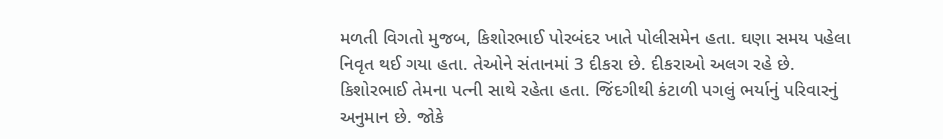મળતી વિગતો મુજબ, કિશોરભાઈ પોરબંદર ખાતે પોલીસમેન હતા. ઘણા સમય પહેલા નિવૃત થઈ ગયા હતા. તેઓને સંતાનમાં 3 દીકરા છે. દીકરાઓ અલગ રહે છે. કિશોરભાઈ તેમના પત્ની સાથે રહેતા હતા. જિંદગીથી કંટાળી પગલું ભર્યાનું પરિવારનું અનુમાન છે. જોકે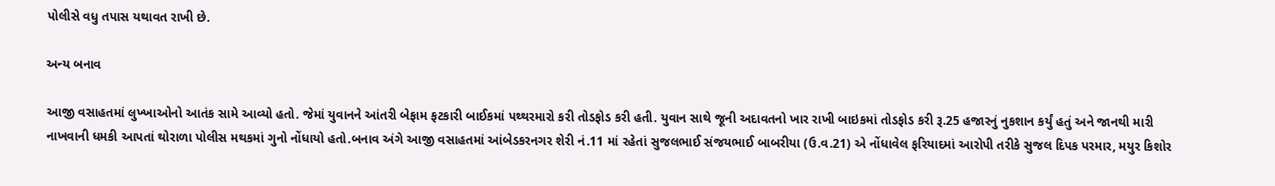પોલીસે વધુ તપાસ યથાવત રાખી છે.

અન્ય બનાવ

આજી વસાહતમાં લુખ્ખાઓનો આતંક સામે આવ્યો હતો. જેમાં યુવાનને આંતરી બેફામ ફટકારી બાઈકમાં પથ્થરમારો કરી તોડફોડ કરી હતી. યુવાન સાથે જૂની અદાવતનો ખાર રાખી બાઇકમાં તોડફોડ કરી રૂ.25 હજારનું નુકશાન કર્યું હતું અને જાનથી મારી નાખવાની ધમકી આપતાં થોરાળા પોલીસ મથકમાં ગુનો નોંધાયો હતો.બનાવ અંગે આજી વસાહતમાં આંબેડકરનગર શેરી નં.11 માં રહેતાં સુજલભાઈ સંજયભાઈ બાબરીયા (ઉ.વ.21) એ નોંધાવેલ ફરિયાદમાં આરોપી તરીકે સુજલ દિપક પરમાર, મયુર કિશોર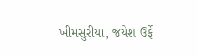ખીમસુરીયા, જયેશ ઉર્ફે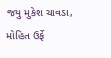જયુ મુકેશ ચાવડા, મોહિત ઉર્ફે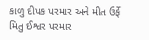કાળુ દીપક પરમાર અને મીત ઉર્ફે મિતુ ઈશ્વર પરમાર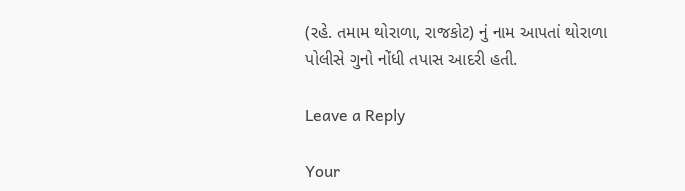(રહે. તમામ થોરાળા, રાજકોટ) નું નામ આપતાં થોરાળા પોલીસે ગુનો નોંધી તપાસ આદરી હતી.

Leave a Reply

Your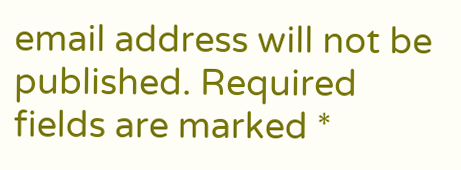email address will not be published. Required fields are marked *